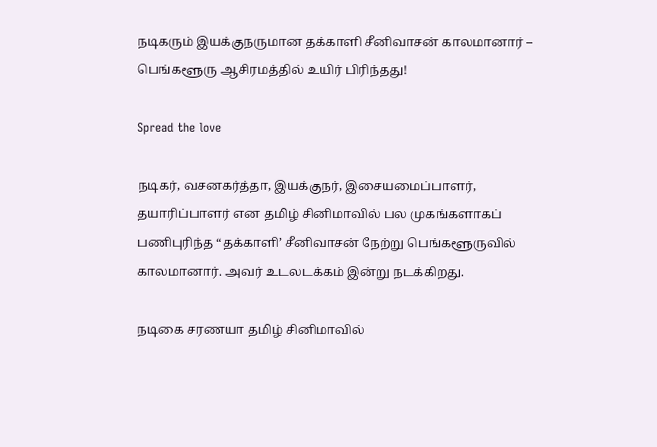நடிகரும் இயக்குநருமான தக்காளி சீனிவாசன் காலமானார் – பெங்களூரு ஆசிரமத்தில் உயிர் பிரிந்தது!

Spread the love

நடிகர், வசனகர்த்தா, இயக்குநர், இசையமைப்பாளர், தயாரிப்பாளர் என தமிழ் சினிமாவில் பல முகங்களாகப் பணிபுரிந்த “தக்காளி’ சீனிவாசன் நேற்று பெங்களூருவில் காலமானார். அவர் உடலடக்கம் இன்று நடக்கிறது.

நடிகை சரணயா தமிழ் சினிமாவில்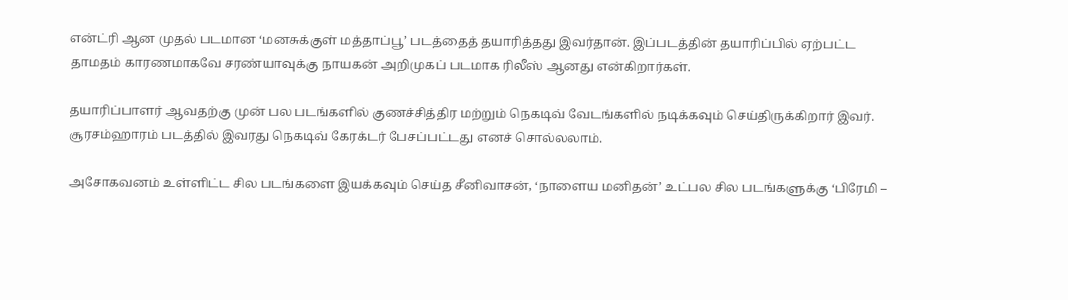என்ட்ரி ஆன முதல் படமான ‘மனசுக்குள் மத்தாப்பூ’ படத்தைத் தயாரித்தது இவர்தான். இப்படத்தின் தயாரிப்பில் ஏற்பட்ட தாமதம் காரணமாகவே சரண்யாவுக்கு நாயகன் அறிமுகப் படமாக ரிலீஸ் ஆனது என்கிறார்கள்.

தயாரிப்பாளர் ஆவதற்கு முன் பல படங்களில் குணச்சித்திர மற்றும் நெகடிவ் வேடங்களில் நடிக்கவும் செய்திருக்கிறார் இவர். சூரசம்ஹாரம் படத்தில் இவரது நெகடிவ் கேரக்டர் பேசப்பட்டது எனச் சொல்லலாம்.

அசோகவனம் உள்ளிட்ட சில படங்களை இயக்கவும் செய்த சீனிவாசன், ‘நாளைய மனிதன்’ உட்பல சில படங்களுக்கு ‘பிரேமி –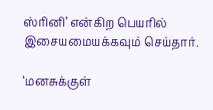ஸ்ரினி’ என்கிற பெயரில் இசையமையக்கவும் செய்தார்.

‘மனசுக்குள்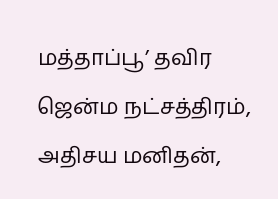மத்தாப்பூ’ தவிர ஜென்ம நட்சத்திரம், அதிசய மனிதன்,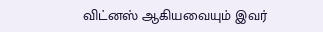விட்னஸ் ஆகியவையும் இவர்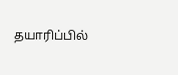தயாரிப்பில்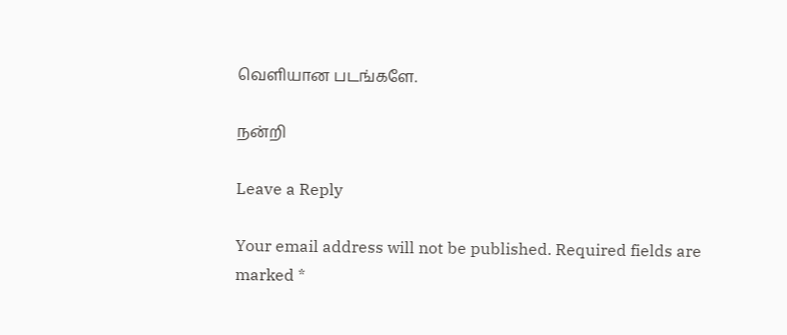வெளியான படங்களே.

நன்றி

Leave a Reply

Your email address will not be published. Required fields are marked *